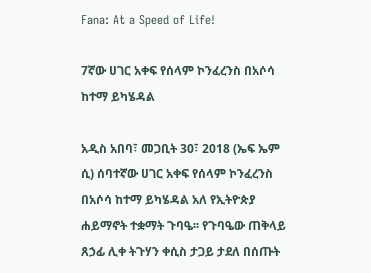Fana: At a Speed of Life!

7ኛው ሀገር አቀፍ የሰላም ኮንፈረንስ በአሶሳ ከተማ ይካሄዳል

አዲስ አበባ፣ መጋቢት 30፣ 2018 (ኤፍ ኤም ሲ) ሰባተኛው ሀገር አቀፍ የሰላም ኮንፈረንስ በአሶሳ ከተማ ይካሄዳል አለ የኢትዮጵያ ሐይማኖት ተቋማት ጉባዔ፡፡ የጉባዔው ጠቅላይ ጸኃፊ ሊቀ ትጉሃን ቀሲስ ታጋይ ታደለ በሰጡት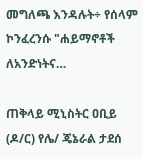መግለጫ እንዳሉት÷ የሰላም ኮንፈረንሱ "ሐይማኖቶች ለአንድነትና…

ጠቅላይ ሚኒስትር ዐቢይ (ዶ/ር) የሌ/ ጄኔራል ታደሰ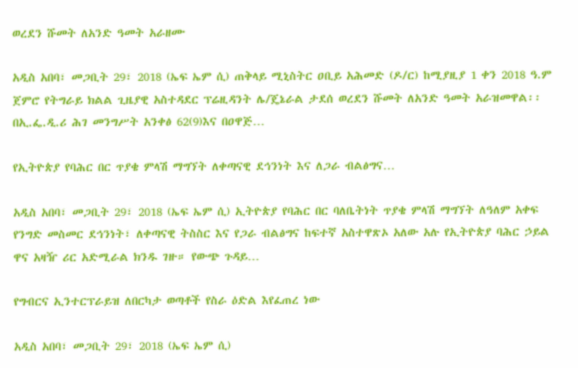ወረደን ሹመት ለአንድ ዓመት አራዘሙ

አዲስ አበባ፣ መጋቢት 29፣ 2018 (ኤፍ ኤም ሲ) ጠቅላይ ሚኒስትር ዐቢይ አሕመድ (ዶ/ር) ከሚያዚያ 1 ቀን 2018 ዓ.ም ጀምሮ የትግራይ ክልል ጊዜያዊ አስተዳደር ፕሬዚዳንት ሌ/ጄኔራል ታደሰ ወረደን ሹመት ለአንድ ዓመት አራዝመዋል፡፡ በኢ.ፌ.ዲ.ሪ ሕገ መንግሥት አንቀፅ 62(9)እና በዐዋጅ…

የኢትዮጵያ የባሕር በር ጥያቄ ምላሽ ማግኘት ለቀጣናዊ ደኅንነት እና ለጋራ ብልፅግና…

አዲስ አበባ፣ መጋቢት 29፣ 2018 (ኤፍ ኤም ሲ) ኢትዮጵያ የባሕር በር ባለቤትነት ጥያቄ ምላሽ ማግኘት ለዓለም አቀፍ የንግድ መስመር ደኅንነት፣ ለቀጣናዊ ትስስር እና የጋራ ብልፅግና ከፍተኛ አስተዋጽኦ አለው አሉ የኢትዮጵያ ባሕር ኃይል ዋና አዛዥ ሪር አድሚራል ክንዱ ገዙ። የውጭ ጉዳይ…

የግብርና ኢንተርፕራይዝ ለበርካታ ወጣቶች የስራ ዕድል እየፈጠረ ነው

አዲስ አበባ፣ መጋቢት 29፣ 2018 (ኤፍ ኤም ሲ)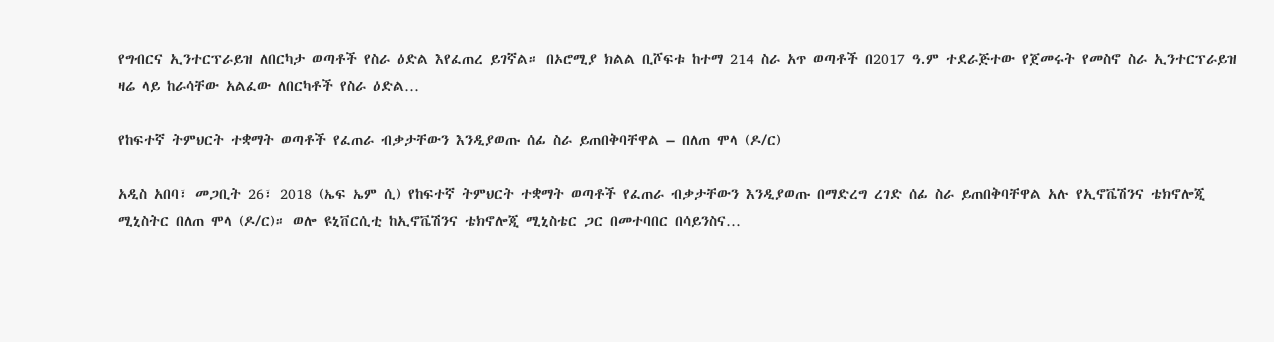የግብርና ኢንተርፕራይዝ ለበርካታ ወጣቶች የስራ ዕድል እየፈጠረ ይገኛል። በኦሮሚያ ክልል ቢሾፍቱ ከተማ 214 ስራ አጥ ወጣቶች በ2017 ዓ.ም ተደራጅተው የጀመሩት የመስኖ ስራ ኢንተርፕራይዝ ዛሬ ላይ ከራሳቸው አልፈው ለበርካቶች የስራ ዕድል…

የከፍተኛ ትምህርት ተቋማት ወጣቶች የፈጠራ ብቃታቸውን እንዲያወጡ ሰፊ ስራ ይጠበቅባቸዋል – በለጠ ሞላ (ዶ/ር)

አዲስ አበባ፣ መጋቢት 26፣ 2018 (ኤፍ ኤም ሲ) የከፍተኛ ትምህርት ተቋማት ወጣቶች የፈጠራ ብቃታቸውን እንዲያወጡ በማድረግ ረገድ ሰፊ ስራ ይጠበቅባቸዋል አሉ የኢኖቬሽንና ቴክኖሎጂ ሚኒስትር በለጠ ሞላ (ዶ/ር)። ወሎ ዩኒቨርሲቲ ከኢኖቬሽንና ቴክኖሎጂ ሚኒስቴር ጋር በመተባበር በሳይንስና…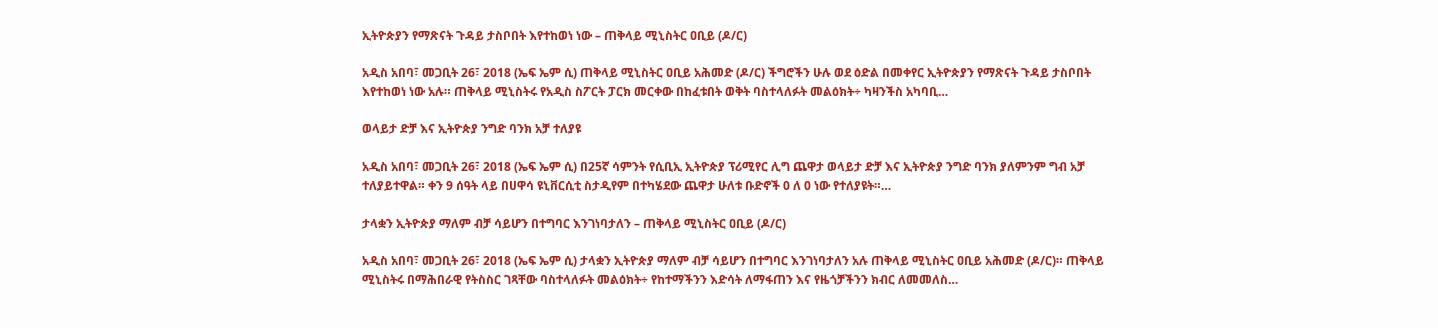ኢትዮጵያን የማጽናት ጉዳይ ታስቦበት እየተከወነ ነው – ጠቅላይ ሚኒስትር ዐቢይ (ዶ/ር)

አዲስ አበባ፣ መጋቢት 26፣ 2018 (ኤፍ ኤም ሲ) ጠቅላይ ሚኒስትር ዐቢይ አሕመድ (ዶ/ር) ችግሮችን ሁሉ ወደ ዕድል በመቀየር ኢትዮጵያን የማጽናት ጉዳይ ታስቦበት እየተከወነ ነው አሉ። ጠቅላይ ሚኒስትሩ የአዲስ ስፖርት ፓርክ መርቀው በከፈቱበት ወቅት ባስተላለፉት መልዕክት÷ ካዛንችስ አካባቢ…

ወላይታ ድቻ እና ኢትዮጵያ ንግድ ባንክ አቻ ተለያዩ

አዲስ አበባ፣ መጋቢት 26፣ 2018 (ኤፍ ኤም ሲ) በ25ኛ ሳምንት የሲቢኢ ኢትዮጵያ ፕሪሚየር ሊግ ጨዋታ ወላይታ ድቻ እና ኢትዮጵያ ንግድ ባንክ ያለምንም ግብ አቻ ተለያይተዋል። ቀን 9 ሰዓት ላይ በሀዋሳ ዩኒቨርሲቲ ስታዲየም በተካሄደው ጨዋታ ሁለቱ ቡድኖች 0 ለ 0 ነው የተለያዩት።…

ታላቋን ኢትዮጵያ ማለም ብቻ ሳይሆን በተግባር እንገነባታለን – ጠቅላይ ሚኒስትር ዐቢይ (ዶ/ር)

አዲስ አበባ፣ መጋቢት 26፣ 2018 (ኤፍ ኤም ሲ) ታላቋን ኢትዮጵያ ማለም ብቻ ሳይሆን በተግባር እንገነባታለን አሉ ጠቅላይ ሚኒስትር ዐቢይ አሕመድ (ዶ/ር)። ጠቅላይ ሚኒስትሩ በማሕበራዊ የትስስር ገጻቸው ባስተላለፉት መልዕክት÷ የከተማችንን እድሳት ለማፋጠን እና የዜጎቻችንን ክብር ለመመለስ…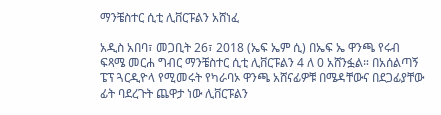ማንቼስተር ሲቲ ሊቨርፑልን አሸነፈ

አዲስ አበባ፣ መጋቢት 26፣ 2018 (ኤፍ ኤም ሲ) በኤፍ ኤ ዋንጫ የሩብ ፍጻሜ መርሐ ግብር ማንቼስተር ሲቲ ሊቨርፑልን 4 ለ 0 አሸንፏል። በአሰልጣኝ ፔፕ ጓርዲዮላ የሚመሩት የካራባኦ ዋንጫ አሸናፊዎቹ በሜዳቸውና በደጋፊያቸው ፊት ባደረጉት ጨዋታ ነው ሊቨርፑልን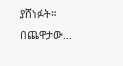ያሸነፉት። በጨዋታው…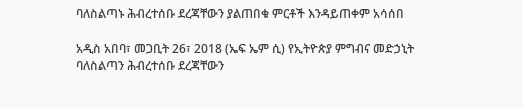ባለስልጣኑ ሕብረተሰቡ ደረጃቸውን ያልጠበቁ ምርቶች እንዳይጠቀም አሳሰበ

አዲስ አበባ፣ መጋቢት 26፣ 2018 (ኤፍ ኤም ሲ) የኢትዮጵያ ምግብና መድኃኒት ባለስልጣን ሕብረተሰቡ ደረጃቸውን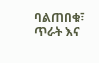ባልጠበቁ፣ ጥራት እና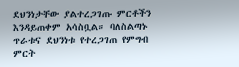ደህንነታቸው ያልተረጋገጡ ምርቶችን እንዳይጠቀም አሳስቧል። ባለስልጣኑ ጥራቱና ደህንነቱ የተረጋገጠ የምግብ ምርት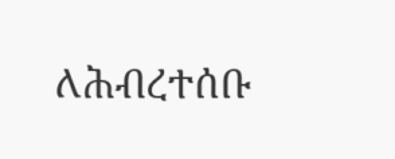ለሕብረተሰቡ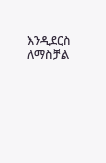እንዲደርስ ለማስቻል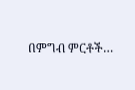በምግብ ምርቶች…